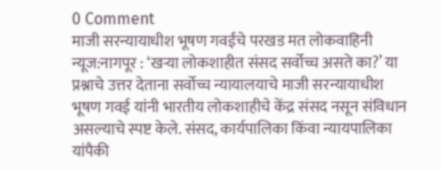0 Comment
माजी सरन्यायाधीश भूषण गवईंचे परखड मत लोकवाहिनी न्यूज:नागपूर : ‘खऱ्या लोकशाहीत संसद सर्वोच्च असते का?’ या प्रश्नाचे उत्तर देताना सर्वोच्च न्यायालयाचे माजी सरन्यायाधीश भूषण गवई यांनी भारतीय लोकशाहीचे केंद्र संसद नसून संविधान असल्याचे स्पष्ट केले. संसद, कार्यपालिका किंवा न्यायपालिका यांपैकी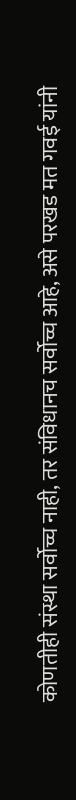कोणतीही संस्था सर्वोच्च नाही, तर संविधानच सर्वोच्च आहे, असे परखड मत गवई यांनी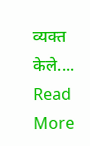व्यक्त केले.... Read More